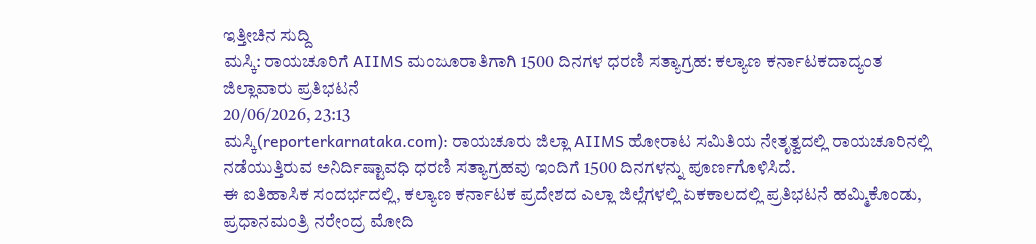ಇತ್ತೀಚಿನ ಸುದ್ದಿ
ಮಸ್ಕಿ: ರಾಯಚೂರಿಗೆ AIIMS ಮಂಜೂರಾತಿಗಾಗಿ 1500 ದಿನಗಳ ಧರಣಿ ಸತ್ಯಾಗ್ರಹ: ಕಲ್ಯಾಣ ಕರ್ನಾಟಕದಾದ್ಯಂತ ಜಿಲ್ಲಾವಾರು ಪ್ರತಿಭಟನೆ
20/06/2026, 23:13
ಮಸ್ಕಿ(reporterkarnataka.com): ರಾಯಚೂರು ಜಿಲ್ಲಾ AIIMS ಹೋರಾಟ ಸಮಿತಿಯ ನೇತೃತ್ವದಲ್ಲಿ ರಾಯಚೂರಿನಲ್ಲಿ ನಡೆಯುತ್ತಿರುವ ಅನಿರ್ದಿಷ್ಟಾವಧಿ ಧರಣಿ ಸತ್ಯಾಗ್ರಹವು ಇಂದಿಗೆ 1500 ದಿನಗಳನ್ನು ಪೂರ್ಣಗೊಳಿಸಿದೆ.
ಈ ಐತಿಹಾಸಿಕ ಸಂದರ್ಭದಲ್ಲಿ, ಕಲ್ಯಾಣ ಕರ್ನಾಟಕ ಪ್ರದೇಶದ ಎಲ್ಲಾ ಜಿಲ್ಲೆಗಳಲ್ಲಿ ಏಕಕಾಲದಲ್ಲಿ ಪ್ರತಿಭಟನೆ ಹಮ್ಮಿಕೊಂಡು, ಪ್ರಧಾನಮಂತ್ರಿ ನರೇಂದ್ರ ಮೋದಿ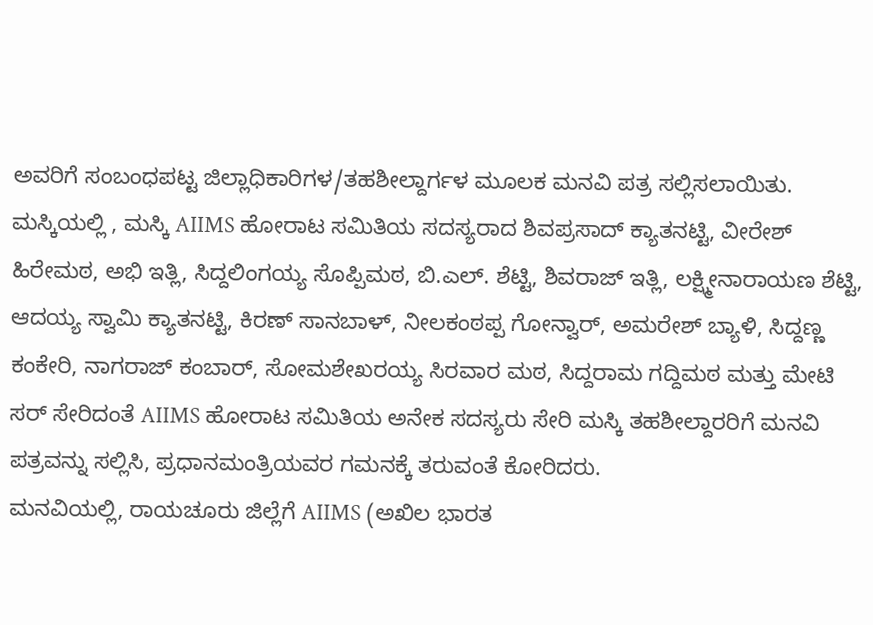ಅವರಿಗೆ ಸಂಬಂಧಪಟ್ಟ ಜಿಲ್ಲಾಧಿಕಾರಿಗಳ/ತಹಶೀಲ್ದಾರ್ಗಳ ಮೂಲಕ ಮನವಿ ಪತ್ರ ಸಲ್ಲಿಸಲಾಯಿತು.
ಮಸ್ಕಿಯಲ್ಲಿ , ಮಸ್ಕಿ AIIMS ಹೋರಾಟ ಸಮಿತಿಯ ಸದಸ್ಯರಾದ ಶಿವಪ್ರಸಾದ್ ಕ್ಯಾತನಟ್ಟಿ, ವೀರೇಶ್ ಹಿರೇಮಠ, ಅಭಿ ಇತ್ಲಿ, ಸಿದ್ದಲಿಂಗಯ್ಯ ಸೊಪ್ಪಿಮಠ, ಬಿ.ಎಲ್. ಶೆಟ್ಟಿ, ಶಿವರಾಜ್ ಇತ್ಲಿ, ಲಕ್ಷ್ಮೀನಾರಾಯಣ ಶೆಟ್ಟಿ, ಆದಯ್ಯ ಸ್ವಾಮಿ ಕ್ಯಾತನಟ್ಟಿ, ಕಿರಣ್ ಸಾನಬಾಳ್, ನೀಲಕಂಠಪ್ಪ ಗೋನ್ವಾರ್, ಅಮರೇಶ್ ಬ್ಯಾಳಿ, ಸಿದ್ದಣ್ಣ ಕಂಕೇರಿ, ನಾಗರಾಜ್ ಕಂಬಾರ್, ಸೋಮಶೇಖರಯ್ಯ ಸಿರವಾರ ಮಠ, ಸಿದ್ದರಾಮ ಗದ್ದಿಮಠ ಮತ್ತು ಮೇಟಿ ಸರ್ ಸೇರಿದಂತೆ AIIMS ಹೋರಾಟ ಸಮಿತಿಯ ಅನೇಕ ಸದಸ್ಯರು ಸೇರಿ ಮಸ್ಕಿ ತಹಶೀಲ್ದಾರರಿಗೆ ಮನವಿ ಪತ್ರವನ್ನು ಸಲ್ಲಿಸಿ, ಪ್ರಧಾನಮಂತ್ರಿಯವರ ಗಮನಕ್ಕೆ ತರುವಂತೆ ಕೋರಿದರು.
ಮನವಿಯಲ್ಲಿ, ರಾಯಚೂರು ಜಿಲ್ಲೆಗೆ AIIMS (ಅಖಿಲ ಭಾರತ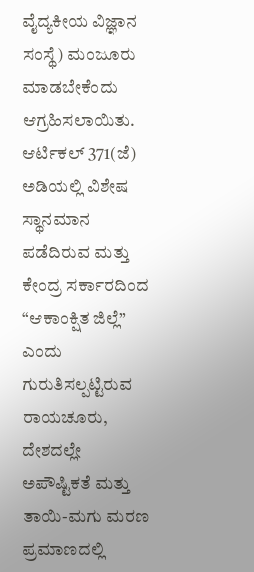ವೈದ್ಯಕೀಯ ವಿಜ್ಞಾನ ಸಂಸ್ಥೆ) ಮಂಜೂರು ಮಾಡಬೇಕೆಂದು ಆಗ್ರಹಿಸಲಾಯಿತು. ಆರ್ಟಿಕಲ್ 371(ಜೆ) ಅಡಿಯಲ್ಲಿ ವಿಶೇಷ ಸ್ಥಾನಮಾನ ಪಡೆದಿರುವ ಮತ್ತು ಕೇಂದ್ರ ಸರ್ಕಾರದಿಂದ “ಆಕಾಂಕ್ಷಿತ ಜಿಲ್ಲೆ” ಎಂದು ಗುರುತಿಸಲ್ಪಟ್ಟಿರುವ ರಾಯಚೂರು, ದೇಶದಲ್ಲೇ ಅಪೌಷ್ಟಿಕತೆ ಮತ್ತು ತಾಯಿ-ಮಗು ಮರಣ ಪ್ರಮಾಣದಲ್ಲಿ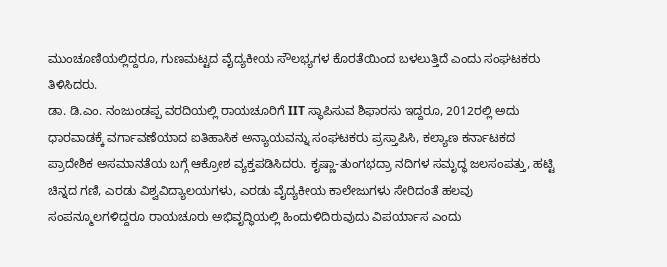ಮುಂಚೂಣಿಯಲ್ಲಿದ್ದರೂ, ಗುಣಮಟ್ಟದ ವೈದ್ಯಕೀಯ ಸೌಲಭ್ಯಗಳ ಕೊರತೆಯಿಂದ ಬಳಲುತ್ತಿದೆ ಎಂದು ಸಂಘಟಕರು ತಿಳಿಸಿದರು.
ಡಾ. ಡಿ.ಎಂ. ನಂಜುಂಡಪ್ಪ ವರದಿಯಲ್ಲಿ ರಾಯಚೂರಿಗೆ IIT ಸ್ಥಾಪಿಸುವ ಶಿಫಾರಸು ಇದ್ದರೂ, 2012ರಲ್ಲಿ ಅದು ಧಾರವಾಡಕ್ಕೆ ವರ್ಗಾವಣೆಯಾದ ಐತಿಹಾಸಿಕ ಅನ್ಯಾಯವನ್ನು ಸಂಘಟಕರು ಪ್ರಸ್ತಾಪಿಸಿ, ಕಲ್ಯಾಣ ಕರ್ನಾಟಕದ ಪ್ರಾದೇಶಿಕ ಅಸಮಾನತೆಯ ಬಗ್ಗೆ ಆಕ್ರೋಶ ವ್ಯಕ್ತಪಡಿಸಿದರು. ಕೃಷ್ಣಾ-ತುಂಗಭದ್ರಾ ನದಿಗಳ ಸಮೃದ್ಧ ಜಲಸಂಪತ್ತು, ಹಟ್ಟಿ ಚಿನ್ನದ ಗಣಿ, ಎರಡು ವಿಶ್ವವಿದ್ಯಾಲಯಗಳು, ಎರಡು ವೈದ್ಯಕೀಯ ಕಾಲೇಜುಗಳು ಸೇರಿದಂತೆ ಹಲವು ಸಂಪನ್ಮೂಲಗಳಿದ್ದರೂ ರಾಯಚೂರು ಅಭಿವೃದ್ಧಿಯಲ್ಲಿ ಹಿಂದುಳಿದಿರುವುದು ವಿಪರ್ಯಾಸ ಎಂದು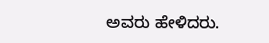ಅವರು ಹೇಳಿದರು.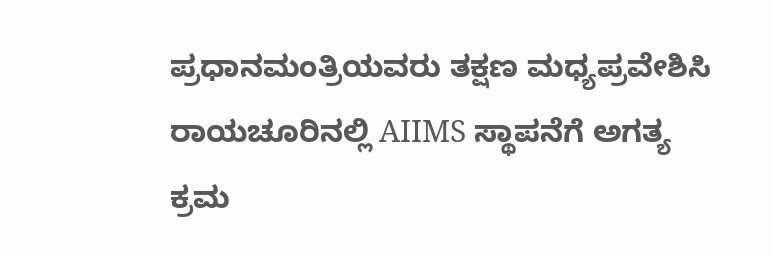ಪ್ರಧಾನಮಂತ್ರಿಯವರು ತಕ್ಷಣ ಮಧ್ಯಪ್ರವೇಶಿಸಿ ರಾಯಚೂರಿನಲ್ಲಿ AIIMS ಸ್ಥಾಪನೆಗೆ ಅಗತ್ಯ ಕ್ರಮ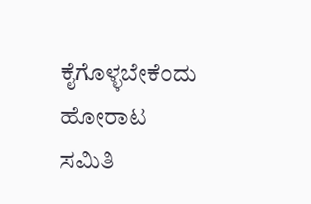ಕೈಗೊಳ್ಳಬೇಕೆಂದು ಹೋರಾಟ ಸಮಿತಿ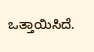ಒತ್ತಾಯಿಸಿದೆ.